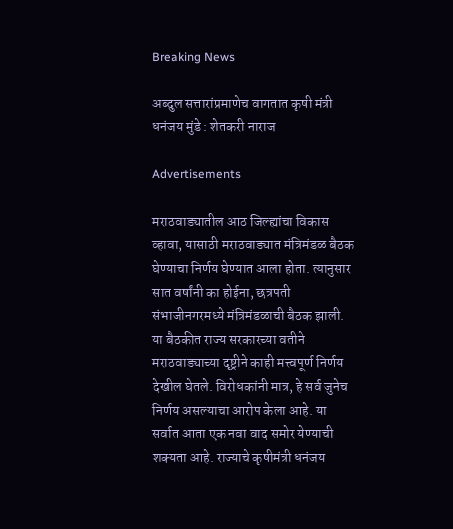Breaking News

अब्दुल सत्तारांप्रमाणेच वागतात कृषी मंत्री धनंजय मुंडे : शेतकरी नाराज

Advertisements

मराठवाड्यातील आठ जिल्ह्यांचा विकास व्हावा, यासाठी मराठवाड्यात मंत्रिमंडळ बैठक घेण्याचा निर्णय घेण्यात आला होता. त्यानुसार सात वर्षांनी का होईना, छत्रपती संभाजीनगरमध्ये मंत्रिमंडळाची बैठक झाली. या बैठकीत राज्य सरकारच्या वतीने मराठवाड्याच्या दृष्ट्रीने काही मत्त्वपूर्ण निर्णय देखील घेतले. विरोधकांनी मात्र, हे सर्व जुनेच निर्णय असल्याचा आरोप केला आहे. या सर्वात आता एक नवा वाद समोर येण्याची शक्यता आहे. राज्याचे कृषीमंत्री धनंजय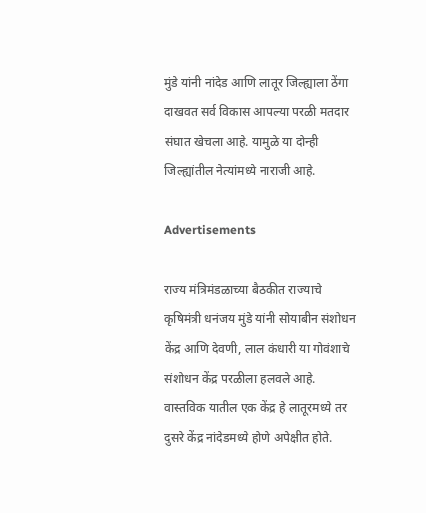मुंडे यांनी नांदेड आणि लातूर जिल्ह्याला ठेंगा दाखवत सर्व विकास आपल्या परळी मतदार संघात खेचला आहे. यामुळे या दोन्ही जिल्ह्यांतील नेत्यांमध्ये नाराजी आहे.

Advertisements

राज्य मंत्रिमंडळाच्या बैठकीत राज्याचे कृषिमंत्री धनंजय मुंडे यांनी सोयाबीन संशोधन केंद्र आणि देवणी, लाल कंधारी या गोवंशाचे संशोधन केंद्र परळीला हलवले आहे. वास्तविक यातील एक केंद्र हे लातूरमध्ये तर दुसरे केंद्र नांदेडमध्ये होणे अपेक्षीत होते.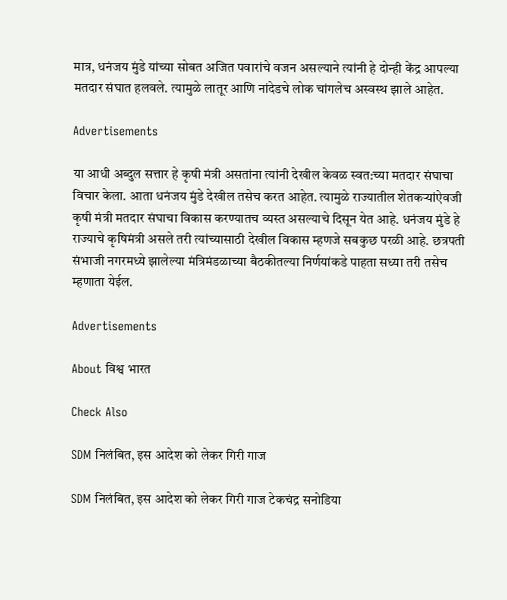मात्र, धनंजय मुंडे यांच्या सोबत अजित पवारांचे वजन असल्याने त्यांनी हे दोन्ही केंद्र आपल्या मतदार संघात हलवले. त्यामुळे लातूर आणि नांदेडचे लोक चांगलेच अस्वस्थ झाले आहेत.

Advertisements

या आधी अब्दुल सत्तार हे कृषी मंत्री असतांना त्यांनी देखील केवळ स्वत:च्या मतदार संघाचा विचार केला. आता धनंजय मुंडे देखील तसेच करत आहेत. त्यामुळे राज्यातील शेतकऱ्यांऐवजी कृषी मंत्री मतदार संघाचा विकास करण्यातच व्यस्त असल्याचे दिसून येत आहे. धनंजय मुंडे हे राज्याचे कृषिमंत्री असले तरी त्यांच्यासाठी देखील विकास म्हणजे सबकुछ परळी आहे. छत्रपती संभाजी नगरमध्ये झालेल्या मंत्रिमंडळाच्या बैठकीतल्या निर्णयांकडे पाहता सध्या तरी तसेच म्हणाता येईल.

Advertisements

About विश्व भारत

Check Also

SDM निलंबित, इस आदेश को लेकर गिरी गाज

SDM निलंबित, इस आदेश को लेकर गिरी गाज टेकचंद्र सनोडिया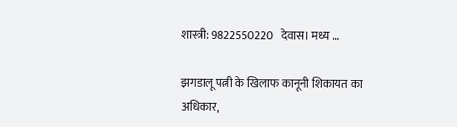शास्त्री: 9822550220   देवास। मध्य …

झगडालू पत्नी के खिलाफ कानूनी शिकायत का अधिकार,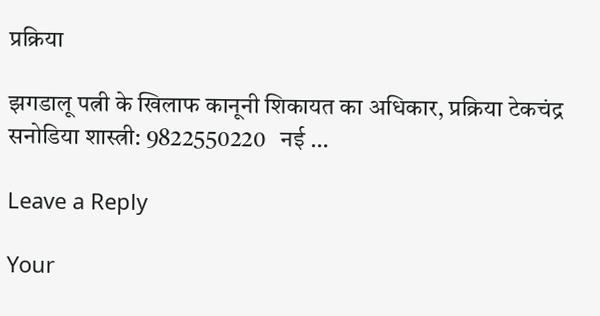प्रक्रिया

झगडालू पत्नी के खिलाफ कानूनी शिकायत का अधिकार, प्रक्रिया टेकचंद्र सनोडिया शास्त्री: 9822550220   नई …

Leave a Reply

Your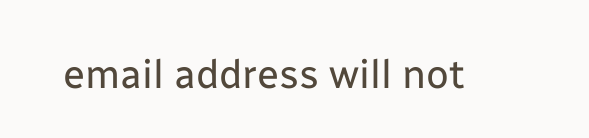email address will not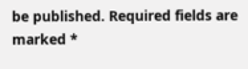be published. Required fields are marked *